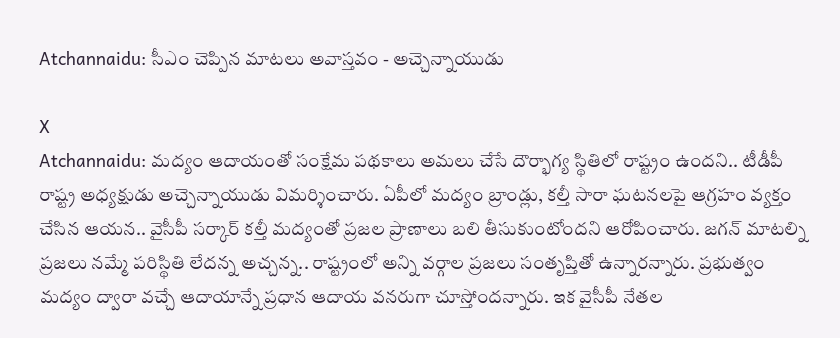Atchannaidu: సీఎం చెప్పిన మాటలు అవాస్తవం - అచ్చెన్నాయుడు

X
Atchannaidu: మద్యం ఆదాయంతో సంక్షేమ పథకాలు అమలు చేసే దౌర్భాగ్య స్థితిలో రాష్ట్రం ఉందని.. టీడీపీ రాష్ట్ర అధ్యక్షుడు అచ్చెన్నాయుడు విమర్శించారు. ఏపీలో మద్యం బ్రాండ్లు, కల్తీ సారా ఘటనలపై ఆగ్రహం వ్యక్తం చేసిన ఆయన.. వైసీపీ సర్కార్ కల్తీ మద్యంతో ప్రజల ప్రాణాలు బలి తీసుకుంటోందని ఆరోపించారు. జగన్ మాటల్ని ప్రజలు నమ్మే పరిస్థితి లేదన్న అచ్చన్న.. రాష్ట్రంలో అన్ని వర్గాల ప్రజలు సంతృప్తితో ఉన్నారన్నారు. ప్రభుత్వం మద్యం ద్వారా వచ్చే ఆదాయాన్నే ప్రధాన ఆదాయ వనరుగా చూస్తోందన్నారు. ఇక వైసీపీ నేతల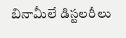బినామీలే డిస్టలరీలు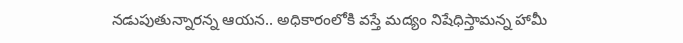నడుపుతున్నారన్న ఆయన.. అధికారంలోకి వస్తే మద్యం నిషేధిస్తామన్న హామీ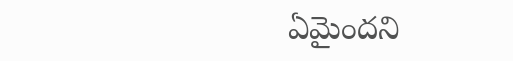ఏమైందని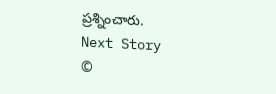ప్రశ్నించారు.
Next Story
©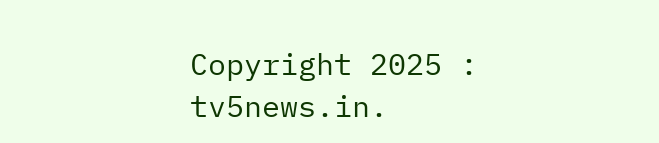Copyright 2025 : tv5news.in.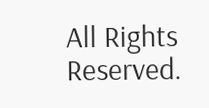All Rights Reserved.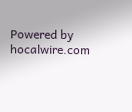Powered by hocalwire.com